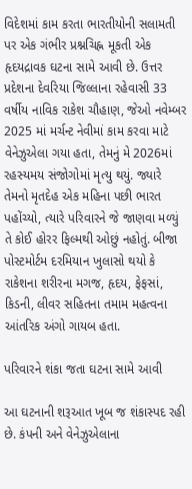વિદેશમાં કામ કરતા ભારતીયોની સલામતી પર એક ગંભીર પ્રશ્નચિહ્ન મૂકતી એક હૃદયદ્રાવક ઘટના સામે આવી છે. ઉત્તર પ્રદેશના દેવરિયા જિલ્લાના રહેવાસી 33 વર્ષીય નાવિક રાકેશ ચૌહાણ, જેઓ નવેમ્બર 2025 માં મર્ચન્ટ નેવીમાં કામ કરવા માટે વેનેઝુએલા ગયા હતા, તેમનું મે 2026માં રહસ્યમય સંજોગોમાં મૃત્યુ થયું. જ્યારે તેમનો મૃતદેહ એક મહિના પછી ભારત પહોંચ્યો, ત્યારે પરિવારને જે જાણવા મળ્યું તે કોઈ હોરર ફિલ્મથી ઓછું નહોતું. બીજા પોસ્ટમોર્ટમ દરમિયાન ખુલાસો થયો કે રાકેશના શરીરના મગજ, હૃદય, ફેફસાં, કિડની, લીવર સહિતના તમામ મહત્વના આંતરિક અંગો ગાયબ હતા.

પરિવારને શંકા જતા ઘટના સામે આવી

આ ઘટનાની શરૂઆત ખૂબ જ શંકાસ્પદ રહી છે. કંપની અને વેનેઝુએલાના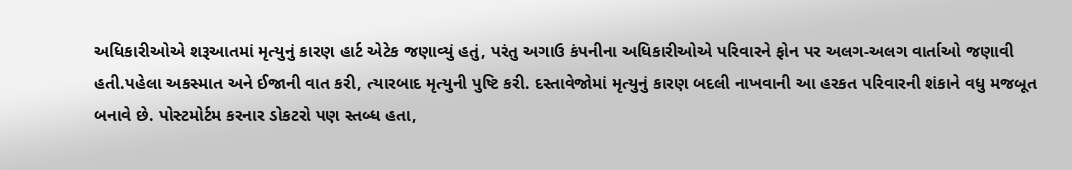અધિકારીઓએ શરૂઆતમાં મૃત્યુનું કારણ હાર્ટ એટેક જણાવ્યું હતું, પરંતુ અગાઉ કંપનીના અધિકારીઓએ પરિવારને ફોન પર અલગ-અલગ વાર્તાઓ જણાવી હતી.પહેલા અકસ્માત અને ઈજાની વાત કરી, ત્યારબાદ મૃત્યુની પુષ્ટિ કરી. દસ્તાવેજોમાં મૃત્યુનું કારણ બદલી નાખવાની આ હરકત પરિવારની શંકાને વધુ મજબૂત બનાવે છે. પોસ્ટમોર્ટમ કરનાર ડોકટરો પણ સ્તબ્ધ હતા,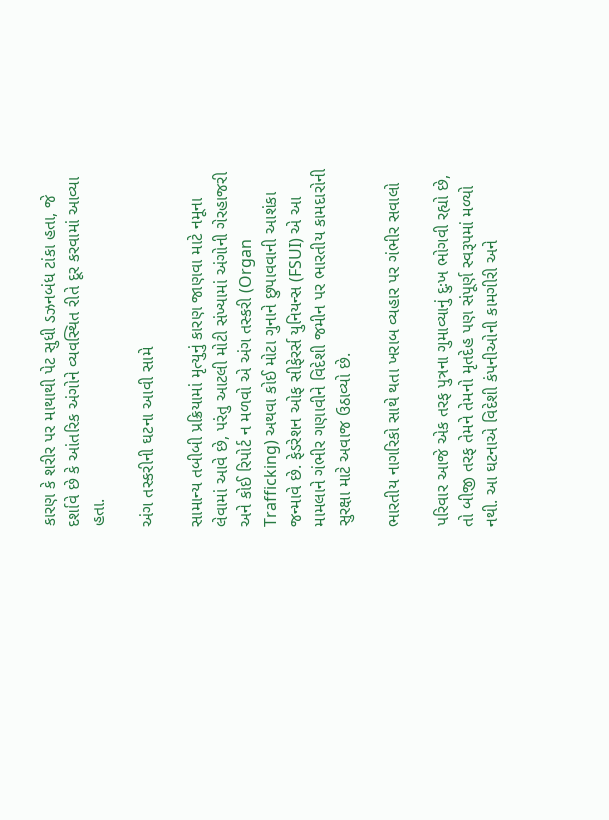કારણ કે શરીર પર માથાથી પેટ સુધી ડઝનબંધ ટાંકા હતા, જે દર્શાવે છે કે આંતરિક અંગોને વ્યવસ્થિત રીતે દૂર કરવામાં આવ્યા હતા.

અંગ તસ્કરીની ઘટના આવી સામે

સામાન્ય તબીબી પ્રક્રિયામાં મૃત્યુનું કારણ જાણવા માટે નમૂના લેવામાં આવે છે, પરંતુ આટલી મોટી સંખ્યામાં અંગોની ગેરહાજરી અને કોઈ રિપોર્ટ ન મળવો એ અંગ તસ્કરી (Organ Trafficking) અથવા કોઈ મોટા ગુનાને છુપાવવાની આશંકા જન્માવે છે. ફેડરેશન ઓફ સીફેરર્સ યુનિયન્સ (FSUI) એ આ મામલાને ગંભીર ગણાવીને વિદેશી જમીન પર ભારતીય કામદારોની સુરક્ષા માટે અવાજ ઉઠાવ્યો છે.

ભારતીય નાગરિકો સાથે થતા ખરાબ વ્યહાર પર ગંભીર સવાલો

પરિવાર આજે એક તરફ પુત્રના ગુમાવ્યાનું દુઃખ ભોગવી રહ્યો છે, તો બીજી તરફ તેમને તેમનો મૃતદેહ પણ સંપૂર્ણ સ્વરૂપમાં મળ્યો નથી. આ ઘટનાએ વિદેશી કંપનીઓની કામગીરી અને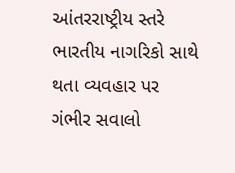આંતરરાષ્ટ્રીય સ્તરે ભારતીય નાગરિકો સાથે થતા વ્યવહાર પર ગંભીર સવાલો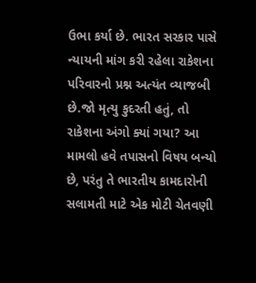ઉભા કર્યા છે. ભારત સરકાર પાસે ન્યાયની માંગ કરી રહેલા રાકેશના પરિવારનો પ્રશ્ન અત્યંત વ્યાજબી છે.જો મૃત્યુ કુદરતી હતું, તો રાકેશના અંગો ક્યાં ગયા? આ મામલો હવે તપાસનો વિષય બન્યો છે, પરંતુ તે ભારતીય કામદારોની સલામતી માટે એક મોટી ચેતવણી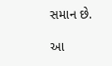સમાન છે.

આ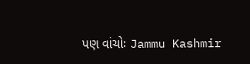પણ વાંચોઃ Jammu Kashmir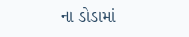ના ડોડામાં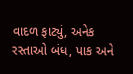વાદળ ફાટ્યું, અનેક રસ્તાઓ બંધ, પાક અને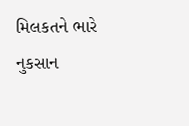મિલકતને ભારે નુકસાન